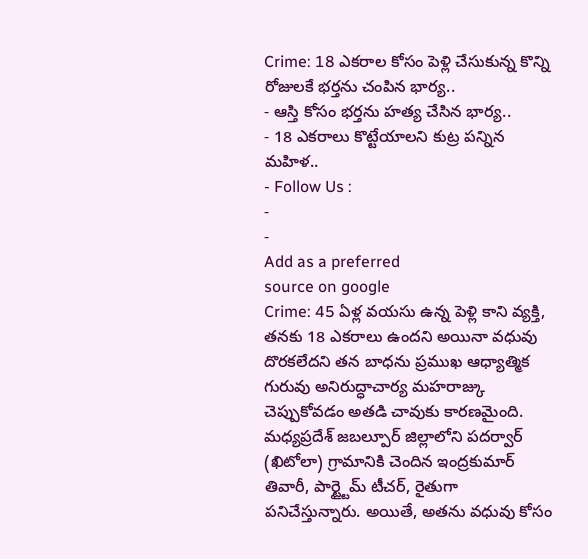Crime: 18 ఎకరాల కోసం పెళ్లి చేసుకున్న కొన్ని రోజులకే భర్తను చంపిన భార్య..
- ఆస్తి కోసం భర్తను హత్య చేసిన భార్య..
- 18 ఎకరాలు కొట్టేయాలని కుట్ర పన్నిన మహిళ..
- Follow Us :
-
-
Add as a preferred
source on google
Crime: 45 ఏళ్ల వయసు ఉన్న పెళ్లి కాని వ్యక్తి, తనకు 18 ఎకరాలు ఉందని అయినా వధువు దొరకలేదని తన బాధను ప్రముఖ ఆధ్యాత్మిక గురువు అనిరుద్ధాచార్య మహరాజ్కు చెప్పుకోవడం అతడి చావుకు కారణమైంది. మధ్యప్రదేశ్ జబల్పూర్ జిల్లాలోని పదర్వార్ (ఖిటోలా) గ్రామానికి చెందిన ఇంద్రకుమార్ తివారీ, పార్ట్టైమ్ టీచర్, రైతుగా పనిచేస్తున్నారు. అయితే, అతను వధువు కోసం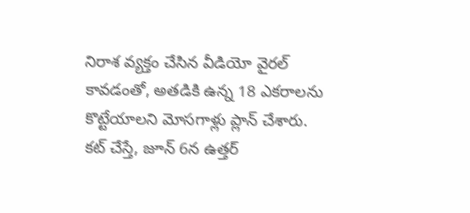నిరాశ వ్యక్తం చేసిన వీడియో వైరల్ కావడంతో, అతడికి ఉన్న 18 ఎకరాలను కొట్టేయాలని మోసగాళ్లు ప్లాన్ చేశారు.
కట్ చేస్తే, జూన్ 6న ఉత్తర్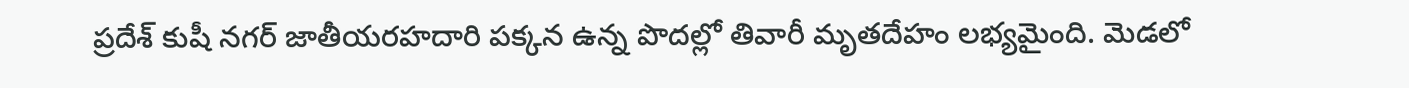ప్రదేశ్ కుషీ నగర్ జాతీయరహదారి పక్కన ఉన్న పొదల్లో తివారీ మృతదేహం లభ్యమైంది. మెడలో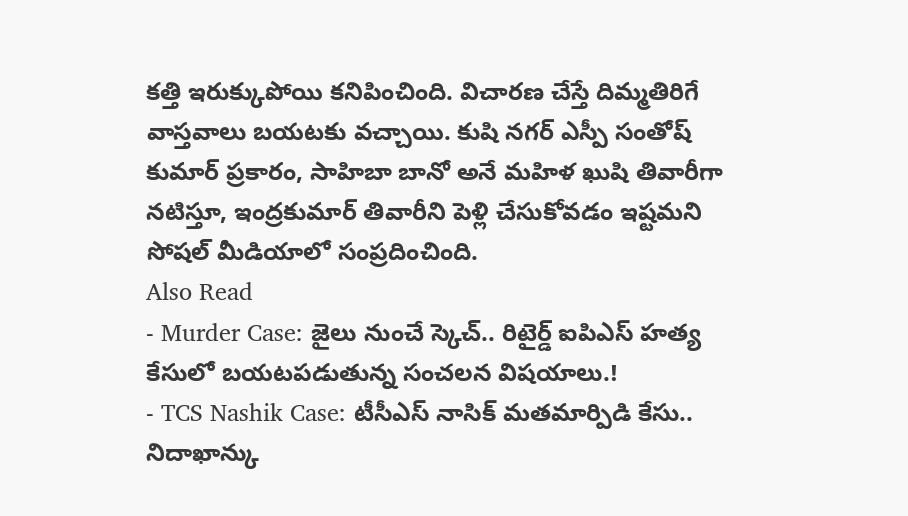కత్తి ఇరుక్కుపోయి కనిపించింది. విచారణ చేస్తే దిమ్మతిరిగే వాస్తవాలు బయటకు వచ్చాయి. కుషి నగర్ ఎస్పీ సంతోష్ కుమార్ ప్రకారం, సాహిబా బానో అనే మహిళ ఖుషి తివారీగా నటిస్తూ, ఇంద్రకుమార్ తివారీని పెళ్లి చేసుకోవడం ఇష్టమని సోషల్ మీడియాలో సంప్రదించింది.
Also Read
- Murder Case: జైలు నుంచే స్కెచ్.. రిటైర్డ్ ఐపిఎస్ హత్య కేసులో బయటపడుతున్న సంచలన విషయాలు.!
- TCS Nashik Case: టీసీఎస్ నాసిక్ మతమార్పిడి కేసు.. నిదాఖాన్కు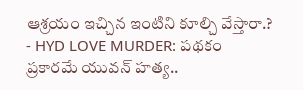ఆశ్రయం ఇచ్చిన ఇంటిని కూల్చి వేస్తారా.?
- HYD LOVE MURDER: పథకం ప్రకారమే యువన్ హత్య..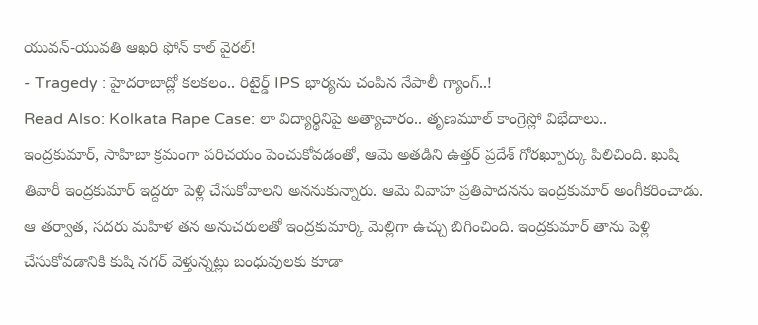యువన్-యువతి ఆఖరి ఫోన్ కాల్ వైరల్!
- Tragedy : హైదరాబాద్లో కలకలం.. రిటైర్డ్ IPS భార్యను చంపిన నేపాలీ గ్యాంగ్..!
Read Also: Kolkata Rape Case: లా విద్యార్థినిపై అత్యాచారం.. తృణమూల్ కాంగ్రెస్లో విభేదాలు..
ఇంద్రకుమార్, సాహిబా క్రమంగా పరిచయం పెంచుకోవడంతో, ఆమె అతడిని ఉత్తర్ ప్రదేశ్ గోరఖ్పూర్కు పిలిచింది. ఖుషి తివారీ ఇంద్రకుమార్ ఇద్దరూ పెళ్లి చేసుకోవాలని అననుకున్నారు. ఆమె వివాహ ప్రతిపాదనను ఇంద్రకుమార్ అంగీకరించాడు. ఆ తర్వాత, సదరు మహిళ తన అనుచరులతో ఇంద్రకుమార్కి మెల్లిగా ఉచ్చు బిగించింది. ఇంద్రకుమార్ తాను పెళ్లి చేసుకోవడానికి కుషి నగర్ వెళ్తున్నట్లు బంధువులకు కూడా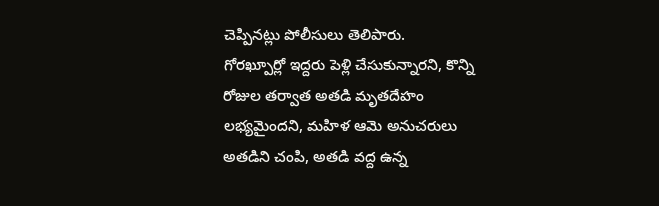చెప్పినట్లు పోలీసులు తెలిపారు.
గోరఖ్పూర్లో ఇద్దరు పెళ్లి చేసుకున్నారని, కొన్ని రోజుల తర్వాత అతడి మృతదేహం లభ్యమైందని, మహిళ ఆమె అనుచరులు అతడిని చంపి, అతడి వద్ద ఉన్న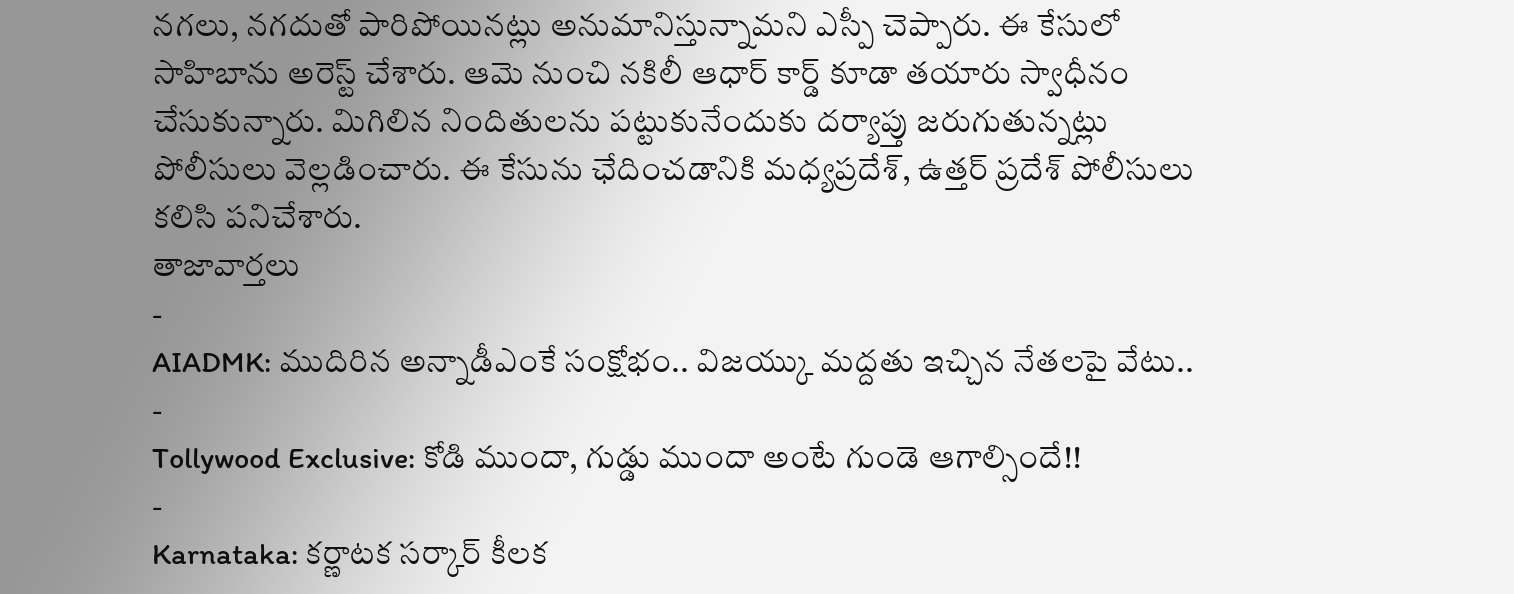నగలు, నగదుతో పారిపోయినట్లు అనుమానిస్తున్నామని ఎస్పీ చెప్పారు. ఈ కేసులో సాహిబాను అరెస్ట్ చేశారు. ఆమె నుంచి నకిలీ ఆధార్ కార్డ్ కూడా తయారు స్వాధీనం చేసుకున్నారు. మిగిలిన నిందితులను పట్టుకునేందుకు దర్యాప్తు జరుగుతున్నట్లు పోలీసులు వెల్లడించారు. ఈ కేసును ఛేదించడానికి మధ్యప్రదేశ్, ఉత్తర్ ప్రదేశ్ పోలీసులు కలిసి పనిచేశారు.
తాజావార్తలు
-
AIADMK: ముదిరిన అన్నాడీఎంకే సంక్షోభం.. విజయ్కు మద్దతు ఇచ్చిన నేతలపై వేటు..
-
Tollywood Exclusive: కోడి ముందా, గుడ్డు ముందా అంటే గుండె ఆగాల్సిందే!!
-
Karnataka: కర్ణాటక సర్కార్ కీలక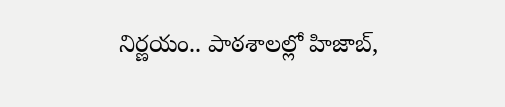నిర్ణయం.. పాఠశాలల్లో హిజాబ్,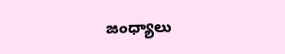జంధ్యాలు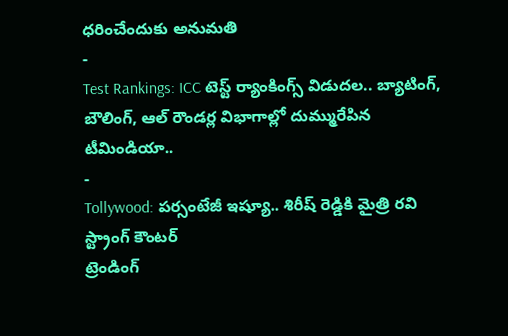ధరించేందుకు అనుమతి
-
Test Rankings: ICC టెస్ట్ ర్యాంకింగ్స్ విడుదల.. బ్యాటింగ్, బౌలింగ్, ఆల్ రౌండర్ల విభాగాల్లో దుమ్మురేపిన టీమిండియా..
-
Tollywood: పర్సంటేజీ ఇష్యూ.. శిరీష్ రెడ్డికి మైత్రి రవి స్ట్రాంగ్ కౌంటర్
ట్రెండింగ్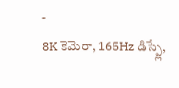-
8K కెమెరా, 165Hz డిస్ప్లే,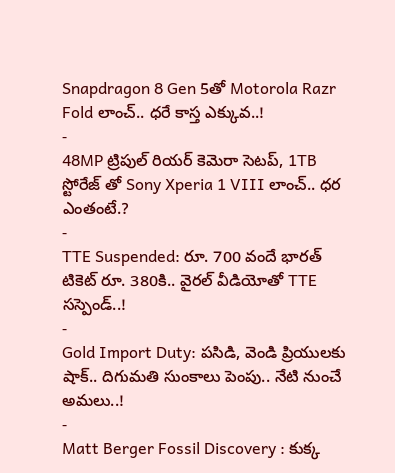Snapdragon 8 Gen 5తో Motorola Razr Fold లాంచ్.. ధరే కాస్త ఎక్కువ..!
-
48MP ట్రిపుల్ రియర్ కెమెరా సెటప్, 1TB స్టోరేజ్ తో Sony Xperia 1 VIII లాంచ్.. ధర ఎంతంటే.?
-
TTE Suspended: రూ. 700 వందే భారత్ టికెట్ రూ. 380కి.. వైరల్ వీడియోతో TTE సస్పెండ్..!
-
Gold Import Duty: పసిడి, వెండి ప్రియులకు షాక్.. దిగుమతి సుంకాలు పెంపు.. నేటి నుంచే అమలు..!
-
Matt Berger Fossil Discovery : కుక్క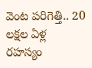వెంట పరిగెత్తి.. 20 లక్షల ఏళ్ల రహస్యం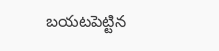బయటపెట్టిన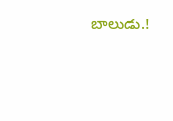బాలుడు.!